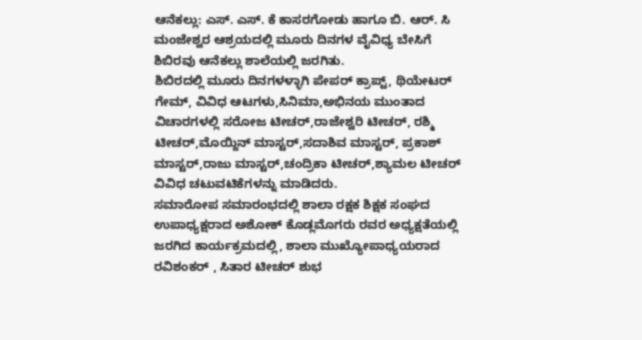ಆನೆಕಲ್ಲು: ಎಸ್. ಎಸ್. ಕೆ ಕಾಸರಗೋಡು ಹಾಗೂ ಬಿ. ಆರ್. ಸಿ ಮಂಜೇಶ್ವರ ಆಶ್ರಯದಲ್ಲಿ ಮೂರು ದಿನಗಳ ವೈವಿಧ್ಯ ಬೇಸಿಗೆ ಶಿಬಿರವು ಆನೆಕಲ್ಲು ಶಾಲೆಯಲ್ಲಿ ಜರಗಿತು.
ಶಿಬಿರದಲ್ಲಿ ಮೂರು ದಿನಗಳಳ್ಳಾಗಿ ಪೇಪರ್ ಕ್ರಾಪ್ಟ್, ಥಿಯೇಟರ್ ಗೇಮ್, ವಿವಿಧ ಆಟಗಳು,ಸಿನಿಮಾ,ಅಭಿನಯ ಮುಂತಾದ ವಿಚಾರಗಳಲ್ಲಿ ಸರೋಜ ಟೀಚರ್,ರಾಜೇಶ್ವರಿ ಟೀಚರ್, ರಶ್ಮಿ ಟೀಚರ್,ಮೊಯ್ದಿನ್ ಮಾಸ್ಟರ್,ಸದಾಶಿವ ಮಾಸ್ಟರ್, ಪ್ರಕಾಶ್ ಮಾಸ್ಟರ್,ರಾಜು ಮಾಸ್ಟರ್,ಚಂದ್ರಿಕಾ ಟೀಚರ್,ಶ್ಯಾಮಲ ಟೀಚರ್ ವಿವಿಧ ಚಟುವಟಿಕೆಗಳನ್ನು ಮಾಡಿದರು.
ಸಮಾರೋಪ ಸಮಾರಂಭದಲ್ಲಿ ಶಾಲಾ ರಕ್ಷಕ ಶಿಕ್ಷಕ ಸಂಘದ ಉಪಾಧ್ಯಕ್ಷರಾದ ಅಶೋಕ್ ಕೊಡ್ಲಮೊಗರು ರವರ ಅಧ್ಯಕ್ಷತೆಯಲ್ಲಿ ಜರಗಿದ ಕಾರ್ಯಕ್ರಮದಲ್ಲಿ, ಶಾಲಾ ಮುಖ್ಯೋಪಾಧ್ಯಯರಾದ ರವಿಶಂಕರ್ , ಸಿತಾರ ಟೀಚರ್ ಶುಭ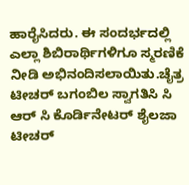ಹಾರೈಸಿದರು. ಈ ಸಂದರ್ಭದಲ್ಲಿ ಎಲ್ಲಾ ಶಿಬಿರಾರ್ಥಿಗಳಿಗೂ ಸ್ಮರಣಿಕೆ ನೀಡಿ ಅಭಿನಂದಿಸಲಾಯಿತು.ಚೈತ್ರ ಟೀಚರ್ ಬಗಂಬಿಲ ಸ್ವಾಗತಿಸಿ ಸಿ ಆರ್ ಸಿ ಕೊರ್ಡಿನೇಟರ್ ಶೈಲಜಾ ಟೀಚರ್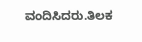ವಂದಿಸಿದರು.ತಿಲಕ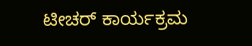ಟೀಚರ್ ಕಾರ್ಯಕ್ರಮ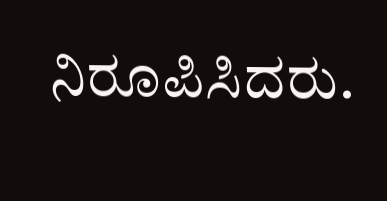ನಿರೂಪಿಸಿದರು.